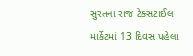સુરતના રાજ ટેક્સટાઈલ માર્કેટમાં 13 દિવસ પહેલા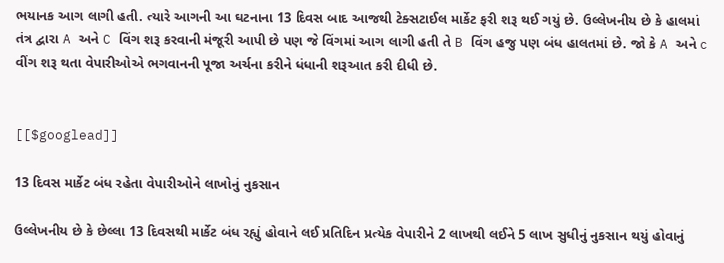ભયાનક આગ લાગી હતી. ત્યારે આગની આ ઘટનાના 13 દિવસ બાદ આજથી ટેક્સટાઈલ માર્કેટ ફરી શરૂ થઈ ગયું છે. ઉલ્લેખનીય છે કે હાલમાં તંત્ર દ્વારા A અને C વિંગ શરૂ કરવાની મંજૂરી આપી છે પણ જે વિંગમાં આગ લાગી હતી તે B વિંગ હજુ પણ બંધ હાલતમાં છે. જો કે A અને c વીંગ શરૂ થતા વેપારીઓએ ભગવાનની પૂજા અર્ચના કરીને ધંધાની શરૂઆત કરી દીધી છે.


[[$googlead]]

13 દિવસ માર્કેટ બંધ રહેતા વેપારીઓને લાખોનું નુકસાન

ઉલ્લેખનીય છે કે છેલ્લા 13 દિવસથી માર્કેટ બંધ રહ્યું હોવાને લઈ પ્રતિદિન પ્રત્યેક વેપારીને 2 લાખથી લઈને 5 લાખ સુધીનું નુકસાન થયું હોવાનું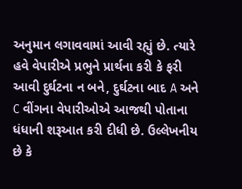અનુમાન લગાવવામાં આવી રહ્યું છે. ત્યારે હવે વેપારીએ પ્રભુને પ્રાર્થના કરી કે ફરી આવી દુર્ઘટના ન બને, દુર્ઘટના બાદ A અને C વીંગના વેપારીઓએ આજથી પોતાના ધંધાની શરૂઆત કરી દીધી છે. ઉલ્લેખનીય છે કે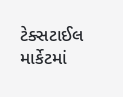ટેક્સટાઈલ માર્કેટમાં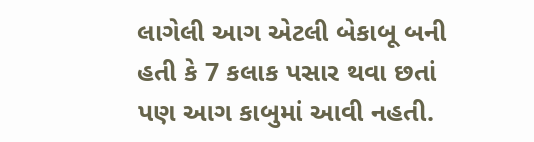લાગેલી આગ એટલી બેકાબૂ બની હતી કે 7 કલાક પસાર થવા છતાં પણ આગ કાબુમાં આવી નહતી.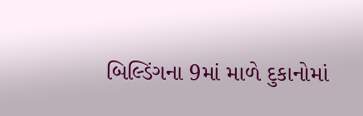બિલ્ડિંગના 9માં માળે દુકાનોમાં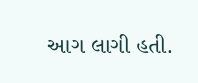આગ લાગી હતી.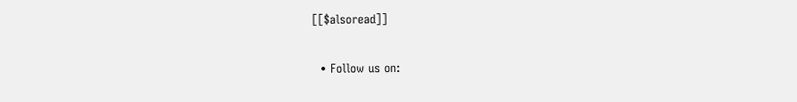[[$alsoread]]

  • Follow us on: